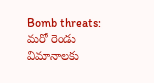Bomb threats: మరో రెండు విమానాలకు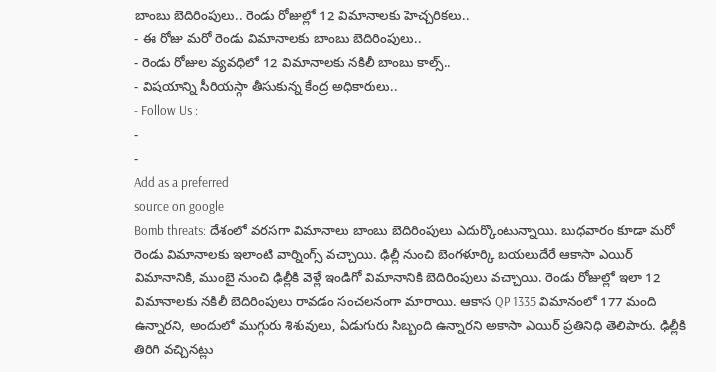బాంబు బెదిరింపులు.. రెండు రోజుల్లో 12 విమానాలకు హెచ్చరికలు..
- ఈ రోజు మరో రెండు విమానాలకు బాంబు బెదిరింపులు..
- రెండు రోజుల వ్యవధిలో 12 విమానాలకు నకిలీ బాంబు కాల్స్..
- విషయాన్ని సీరియస్గా తీసుకున్న కేంద్ర అధికారులు..
- Follow Us :
-
-
Add as a preferred
source on google
Bomb threats: దేశంలో వరసగా విమానాలు బాంబు బెదిరింపులు ఎదుర్కొంటున్నాయి. బుధవారం కూడా మరో రెండు విమానాలకు ఇలాంటి వార్నింగ్స్ వచ్చాయి. ఢిల్లీ నుంచి బెంగళూర్కి బయలుదేరే ఆకాసా ఎయిర్ విమానానికి, ముంబై నుంచి ఢిల్లీకి వెళ్లే ఇండిగో విమానానికి బెదిరింపులు వచ్చాయి. రెండు రోజుల్లో ఇలా 12 విమానాలకు నకిలీ బెదిరింపులు రావడం సంచలనంగా మారాయి. ఆకాస QP 1335 విమానంలో 177 మంది ఉన్నారని, అందులో ముగ్గురు శిశువులు, ఏడుగురు సిబ్బంది ఉన్నారని అకాసా ఎయిర్ ప్రతినిధి తెలిపారు. ఢిల్లీకి తిరిగి వచ్చినట్లు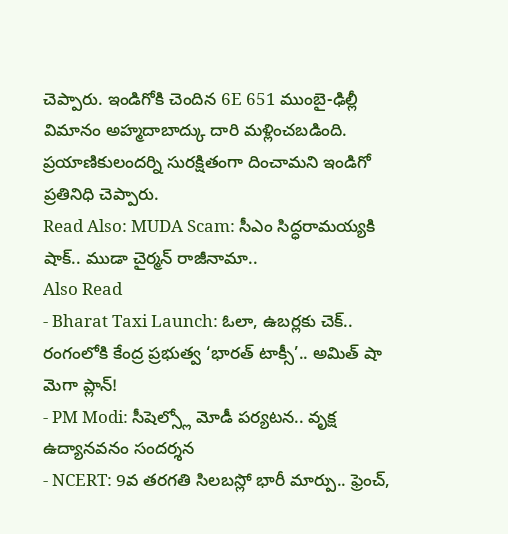చెప్పారు. ఇండిగోకి చెందిన 6E 651 ముంబై-ఢిల్లీ విమానం అహ్మదాబాద్కు దారి మళ్లించబడింది. ప్రయాణికులందర్ని సురక్షితంగా దించామని ఇండిగో ప్రతినిధి చెప్పారు.
Read Also: MUDA Scam: సీఎం సిద్ధరామయ్యకి షాక్.. ముడా చైర్మన్ రాజీనామా..
Also Read
- Bharat Taxi Launch: ఓలా, ఉబర్లకు చెక్.. రంగంలోకి కేంద్ర ప్రభుత్వ ‘భారత్ టాక్సీ’.. అమిత్ షా మెగా ప్లాన్!
- PM Modi: సీషెల్స్లో మోడీ పర్యటన.. వృక్ష ఉద్యానవనం సందర్శన
- NCERT: 9వ తరగతి సిలబస్లో భారీ మార్పు.. ఫ్రెంచ్,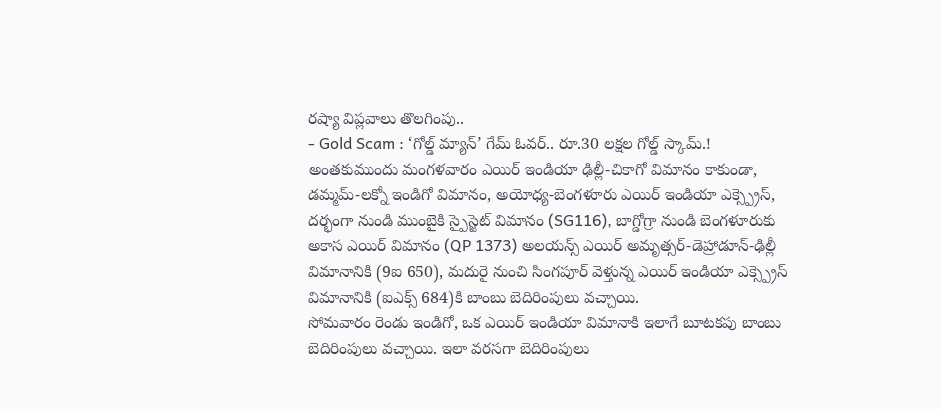రష్యా విప్లవాలు తొలగింపు..
- Gold Scam : ‘గోల్డ్ మ్యాన్’ గేమ్ ఓవర్.. రూ.30 లక్షల గోల్డ్ స్కామ్.!
అంతకుముందు మంగళవారం ఎయిర్ ఇండియా ఢిల్లీ-చికాగో విమానం కాకుండా, డమ్మమ్-లక్నో ఇండిగో విమానం, అయోధ్య-బెంగళూరు ఎయిర్ ఇండియా ఎక్స్ప్రెస్, దర్భంగా నుండి ముంబైకి స్పైస్జెట్ విమానం (SG116), బాగ్డోగ్రా నుండి బెంగళూరుకు అకాస ఎయిర్ విమానం (QP 1373) అలయన్స్ ఎయిర్ అమృత్సర్-డెహ్రాడూన్-ఢిల్లీ విమానానికి (9ఐ 650), మదురై నుంచి సింగపూర్ వెళ్తున్న ఎయిర్ ఇండియా ఎక్స్ప్రెస్ విమానానికి (ఐఎక్స్ 684)కి బాంబు బెదిరింపులు వచ్చాయి.
సోమవారం రెండు ఇండిగో, ఒక ఎయిర్ ఇండియా విమానాకి ఇలాగే బూటకపు బాంబు బెదిరింపులు వచ్చాయి. ఇలా వరసగా బెదిరింపులు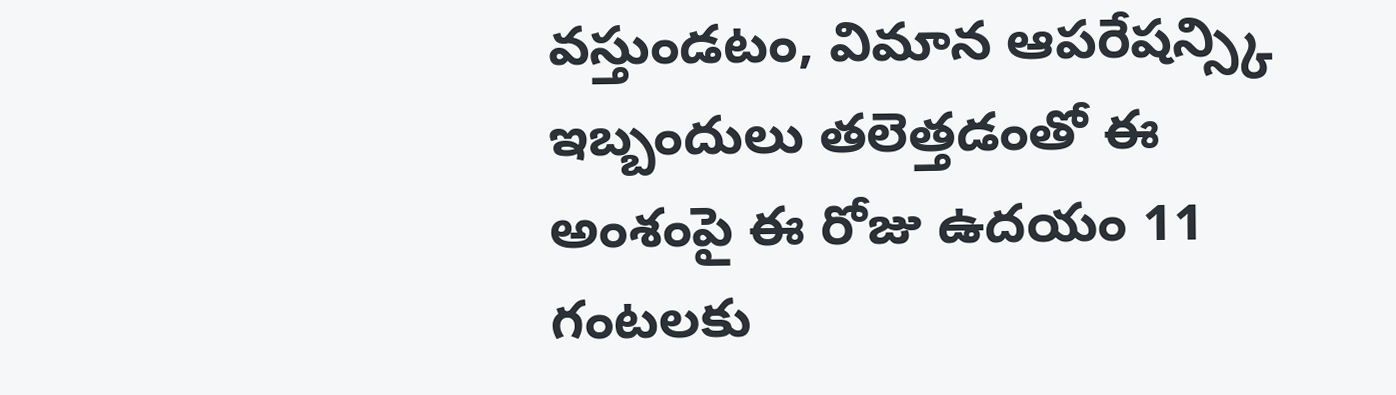వస్తుండటం, విమాన ఆపరేషన్స్కి ఇబ్బందులు తలెత్తడంతో ఈ అంశంపై ఈ రోజు ఉదయం 11 గంటలకు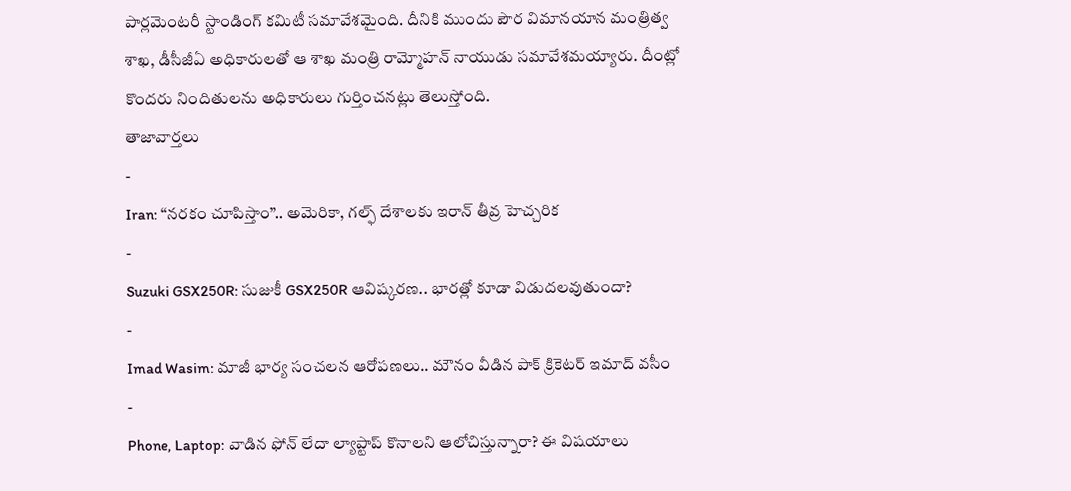పార్లమెంటరీ స్టాండింగ్ కమిటీ సమావేశమైంది. దీనికి ముందు పౌర విమానయాన మంత్రిత్వ శాఖ, డీసీజీఏ అధికారులతో ఆ శాఖ మంత్రి రామ్మోహన్ నాయుడు సమావేశమయ్యారు. దీంట్లో కొందరు నిందితులను అధికారులు గుర్తించనట్లు తెలుస్తోంది.
తాజావార్తలు
-
Iran: “నరకం చూపిస్తాం”.. అమెరికా, గల్ఫ్ దేశాలకు ఇరాన్ తీవ్ర హెచ్చరిక
-
Suzuki GSX250R: సుజుకీ GSX250R ఆవిష్కరణ.. భారత్లో కూడా విడుదలవుతుందా?
-
Imad Wasim: మాజీ భార్య సంచలన ఆరోపణలు.. మౌనం వీడిన పాక్ క్రికెటర్ ఇమాద్ వసీం
-
Phone, Laptop: వాడిన ఫోన్ లేదా ల్యాప్టాప్ కొనాలని ఆలోచిస్తున్నారా? ఈ విషయాలు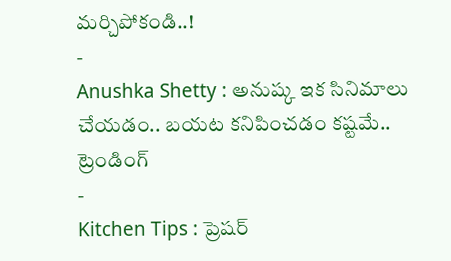మర్చిపోకండి..!
-
Anushka Shetty : అనుష్క ఇక సినిమాలు చేయడం.. బయట కనిపించడం కష్టమే..
ట్రెండింగ్
-
Kitchen Tips : ప్రెషర్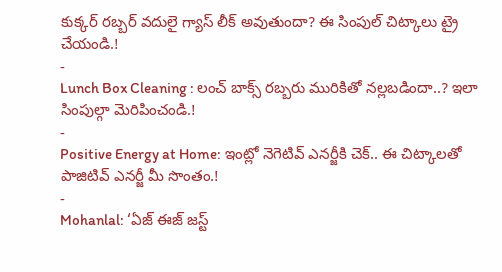కుక్కర్ రబ్బర్ వదులై గ్యాస్ లీక్ అవుతుందా? ఈ సింపుల్ చిట్కాలు ట్రై చేయండి.!
-
Lunch Box Cleaning : లంచ్ బాక్స్ రబ్బరు మురికితో నల్లబడిందా..? ఇలా సింపుల్గా మెరిపించండి.!
-
Positive Energy at Home: ఇంట్లో నెగెటివ్ ఎనర్జీకి చెక్.. ఈ చిట్కాలతో పాజిటివ్ ఎనర్జీ మీ సొంతం.!
-
Mohanlal: ‘ఏజ్ ఈజ్ జస్ట్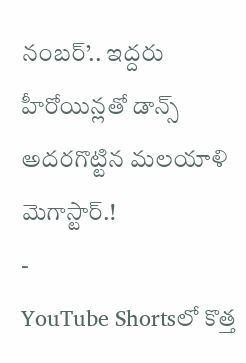నంబర్’.. ఇద్దరు హీరోయిన్లతో డాన్స్ అదరగొట్టిన మలయాళి మెగాస్టార్.!
-
YouTube Shortsలో కొత్త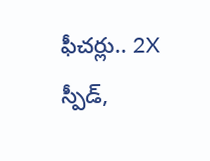ఫీచర్లు.. 2X స్పీడ్,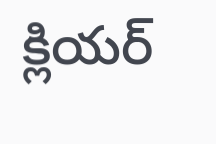క్లియర్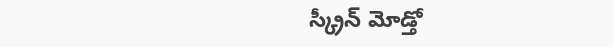స్క్రీన్ మోడ్తో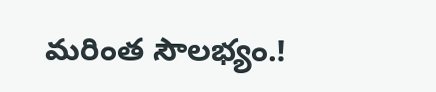మరింత సౌలభ్యం.!